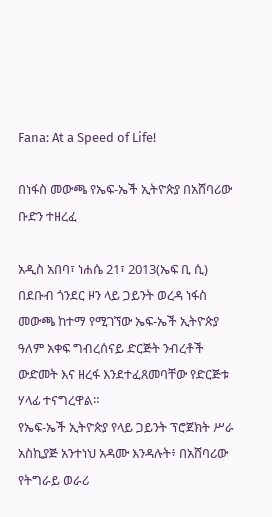Fana: At a Speed of Life!

በነፋስ መውጫ የኤፍ-ኤች ኢትዮጵያ በአሸባሪው ቡድን ተዘረፈ

አዲስ አበባ፣ ነሐሴ 21፣ 2013(ኤፍ ቢ ሲ) በደቡብ ጎንደር ዞን ላይ ጋይንት ወረዳ ነፋስ መውጫ ከተማ የሚገኘው ኤፍ-ኤች ኢትዮጵያ ዓለም አቀፍ ግብረሰናይ ድርጅት ንብረቶች ውድመት እና ዘረፋ እንደተፈጸመባቸው የድርጅቱ ሃላፊ ተናግረዋል።
የኤፍ-ኤች ኢትዮጵያ የላይ ጋይንት ፕሮጀክት ሥራ አስኪያጅ አንተነህ አዳሙ እንዳሉት፥ በአሸባሪው የትግራይ ወራሪ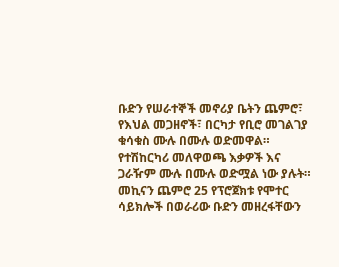ቡድን የሠራተኞች መኖሪያ ቤትን ጨምሮ፣ የእህል መጋዘኖች፣ በርካታ የቢሮ መገልገያ ቁሳቁስ ሙሉ በሙሉ ወድመዋል።
የተሽከርካሪ መለዋወጫ እቃዎች እና ጋራዥም ሙሉ በሙሉ ወድሟል ነው ያሉት።
መኪናን ጨምሮ 25 የፕሮጀክቱ የሞተር ሳይክሎች በወራሪው ቡድን መዘረፋቸውን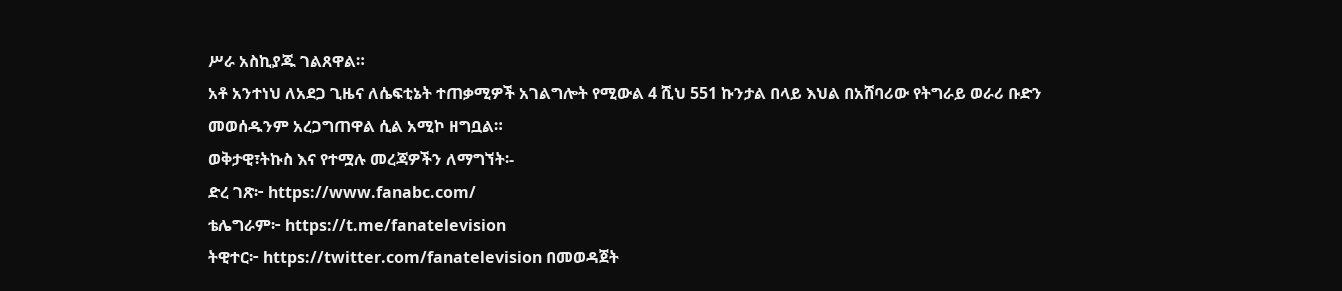ሥራ አስኪያጁ ገልጸዋል።
አቶ አንተነህ ለአደጋ ጊዜና ለሴፍቲኔት ተጠቃሚዎች አገልግሎት የሚውል 4 ሺህ 551 ኩንታል በላይ እህል በአሸባሪው የትግራይ ወራሪ ቡድን መወሰዱንም አረጋግጠዋል ሲል አሚኮ ዘግቧል።
ወቅታዊ፣ትኩስ እና የተሟሉ መረጃዎችን ለማግኘት፡-
ድረ ገጽ፦ https://www.fanabc.com/
ቴሌግራም፦ https://t.me/fanatelevision
ትዊተር፦ https://twitter.com/fanatelevision በመወዳጀት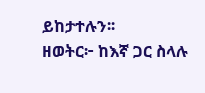ይከታተሉን፡፡
ዘወትር፦ ከእኛ ጋር ስላሉ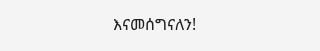እናመሰግናለን!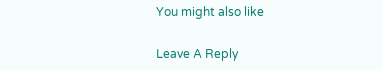You might also like

Leave A Reply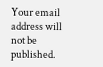Your email address will not be published.